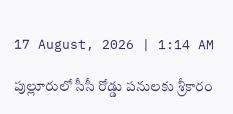17 August, 2026 | 1:14 AM

పుల్లూరులో సీసీ రోడ్డు పనులకు శ్రీకారం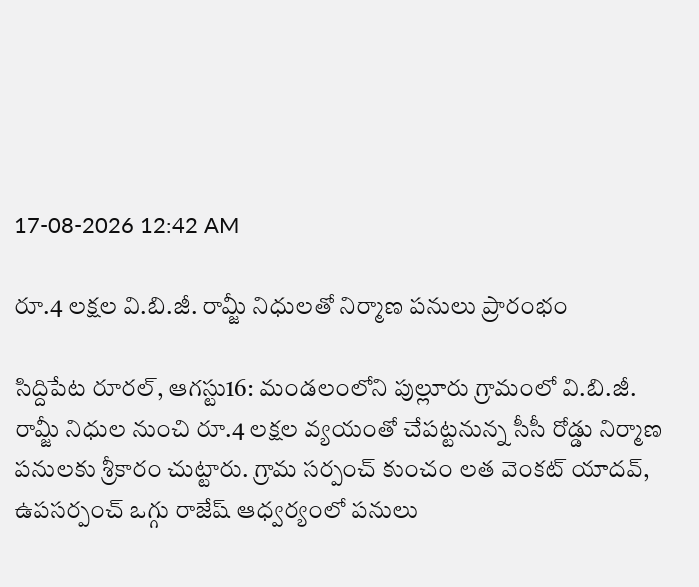17-08-2026 12:42 AM

రూ.4 లక్షల వి.బి.జీ. రామ్జీ నిధులతో నిర్మాణ పనులు ప్రారంభం

సిద్దిపేట రూరల్, ఆగస్టు16: మండలంలోని పుల్లూరు గ్రామంలో వి.బి.జీ. రామ్జీ నిధుల నుంచి రూ.4 లక్షల వ్యయంతో చేపట్టనున్న సీసీ రోడ్డు నిర్మాణ పనులకు శ్రీకారం చుట్టారు. గ్రామ సర్పంచ్ కుంచం లత వెంకట్ యాదవ్, ఉపసర్పంచ్ ఒగ్గు రాజేష్ ఆధ్వర్యంలో పనులు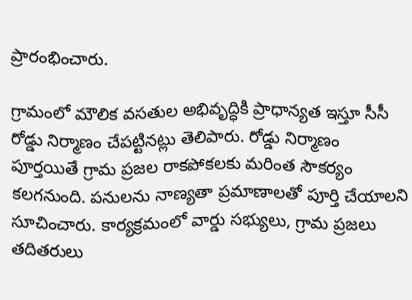ప్రారంభించారు.

గ్రామంలో మౌలిక వసతుల అభివృద్ధికి ప్రాధాన్యత ఇస్తూ సీసీ రోడ్డు నిర్మాణం చేపట్టినట్లు తెలిపారు. రోడ్డు నిర్మాణం పూర్తయితే గ్రామ ప్రజల రాకపోకలకు మరింత సౌకర్యం కలగనుంది. పనులను నాణ్యతా ప్రమాణాలతో పూర్తి చేయాలని సూచించారు. కార్యక్రమంలో వార్డు సభ్యులు, గ్రామ ప్రజలు తదితరులు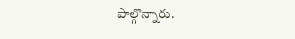పాల్గొన్నారు.